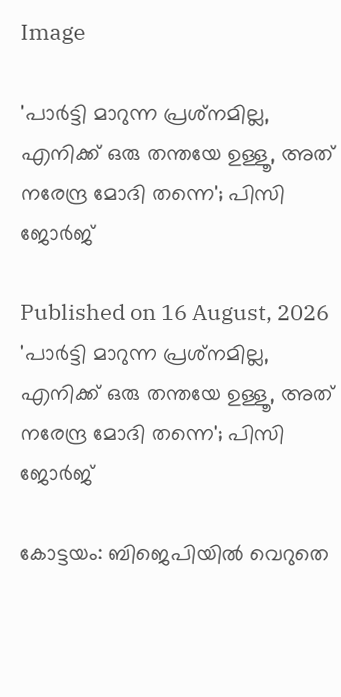Image

'പാര്‍ട്ടി മാറുന്ന പ്രശ്‌നമില്ല, എനിക്ക് ഒരു തന്തയേ ഉള്ളൂ, അത് നരേന്ദ്ര മോദി തന്നെ'; പിസി ജോര്‍ജ്

Published on 16 August, 2026
'പാര്‍ട്ടി മാറുന്ന പ്രശ്‌നമില്ല, എനിക്ക് ഒരു തന്തയേ ഉള്ളൂ, അത് നരേന്ദ്ര മോദി തന്നെ'; പിസി ജോര്‍ജ്

കോട്ടയം: ബിജെപിയില്‍ വെറുതെ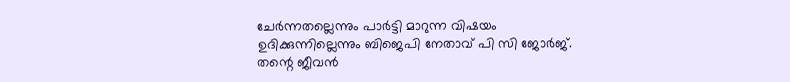ചേര്‍ന്നതല്ലെന്നും പാര്‍ട്ടി മാറുന്ന വിഷയം ഉദിക്കുന്നില്ലെന്നും ബിജെപി നേതാവ് പി സി ജോര്‍ജ്. തന്റെ ജീവന്‍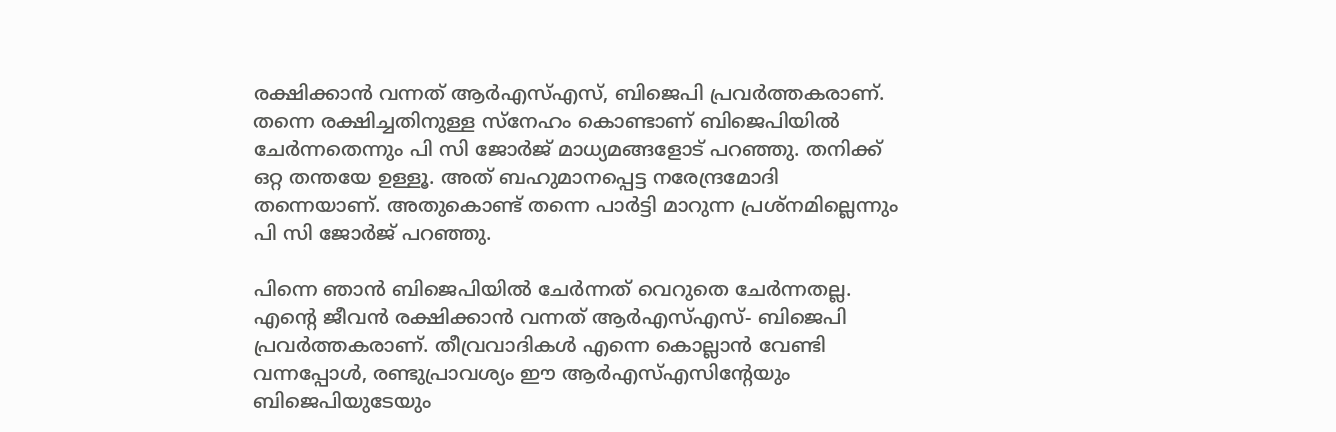രക്ഷിക്കാന്‍ വന്നത് ആര്‍എസ്എസ്, ബിജെപി പ്രവര്‍ത്തകരാണ്. തന്നെ രക്ഷിച്ചതിനുള്ള സ്‌നേഹം കൊണ്ടാണ് ബിജെപിയില്‍ ചേര്‍ന്നതെന്നും പി സി ജോര്‍ജ് മാധ്യമങ്ങളോട് പറഞ്ഞു. തനിക്ക് ഒറ്റ തന്തയേ ഉള്ളൂ. അത് ബഹുമാനപ്പെട്ട നരേന്ദ്രമോദി തന്നെയാണ്. അതുകൊണ്ട് തന്നെ പാര്‍ട്ടി മാറുന്ന പ്രശ്‌നമില്ലെന്നും പി സി ജോര്‍ജ് പറഞ്ഞു.

പിന്നെ ഞാന്‍ ബിജെപിയില്‍ ചേര്‍ന്നത് വെറുതെ ചേര്‍ന്നതല്ല. എന്റെ ജീവന്‍ രക്ഷിക്കാന്‍ വന്നത് ആര്‍എസ്എസ്- ബിജെപി പ്രവര്‍ത്തകരാണ്. തീവ്രവാദികള്‍ എന്നെ കൊല്ലാന്‍ വേണ്ടി വന്നപ്പോള്‍, രണ്ടുപ്രാവശ്യം ഈ ആര്‍എസ്എസിന്റേയും ബിജെപിയുടേയും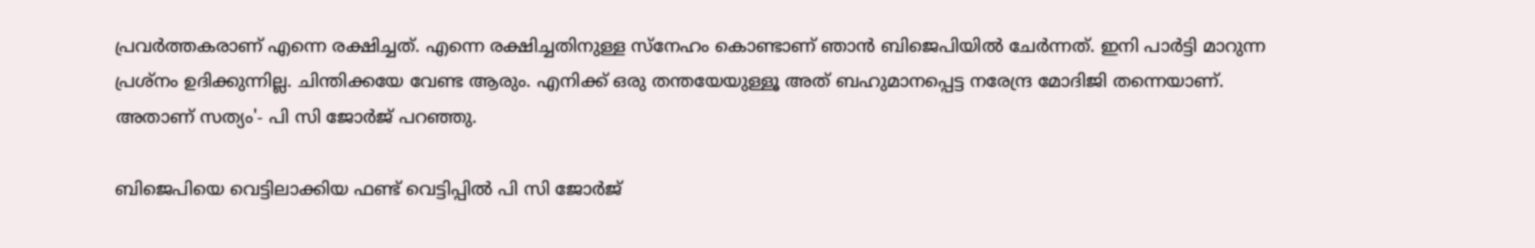പ്രവര്‍ത്തകരാണ് എന്നെ രക്ഷിച്ചത്. എന്നെ രക്ഷിച്ചതിനുള്ള സ്‌നേഹം കൊണ്ടാണ് ഞാന്‍ ബിജെപിയില്‍ ചേര്‍ന്നത്. ഇനി പാര്‍ട്ടി മാറുന്ന പ്രശ്‌നം ഉദിക്കുന്നില്ല. ചിന്തിക്കയേ വേണ്ട ആരും. എനിക്ക് ഒരു തന്തയേയുള്ളൂ അത് ബഹുമാനപ്പെട്ട നരേന്ദ്ര മോദിജി തന്നെയാണ്. അതാണ് സത്യം'- പി സി ജോര്‍ജ് പറഞ്ഞു.

ബിജെപിയെ വെട്ടിലാക്കിയ ഫണ്ട് വെട്ടിപ്പില്‍ പി സി ജോര്‍ജ്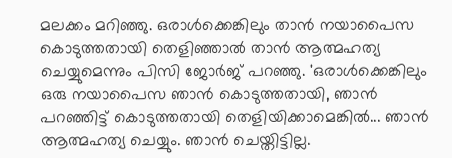മലക്കം മറിഞ്ഞു. ഒരാള്‍ക്കെങ്കിലും താന്‍ നയാപൈസ കൊടുത്തതായി തെളിഞ്ഞാല്‍ താന്‍ ആത്മഹത്യ ചെയ്യുമെന്നും പിസി ജോര്‍ജ് പറഞ്ഞു. 'ഒരാള്‍ക്കെങ്കിലും ഒരു നയാപൈസ ഞാന്‍ കൊടുത്തതായി, ഞാന്‍ പറഞ്ഞിട്ട് കൊടുത്തതായി തെളിയിക്കാമെങ്കില്‍... ഞാന്‍ ആത്മഹത്യ ചെയ്യും. ഞാന്‍ ചെയ്തിട്ടില്ല.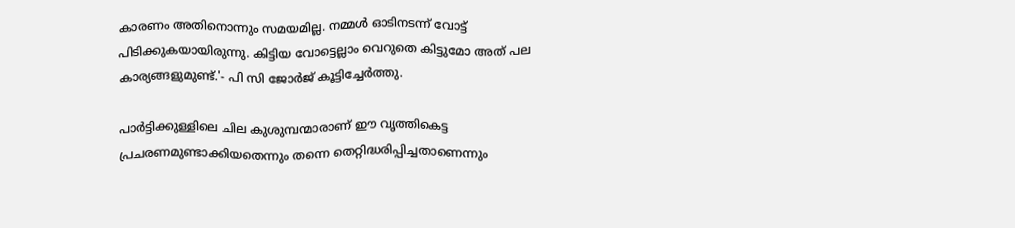കാരണം അതിനൊന്നും സമയമില്ല. നമ്മള്‍ ഓടിനടന്ന് വോട്ട് പിടിക്കുകയായിരുന്നു. കിട്ടിയ വോട്ടെല്ലാം വെറുതെ കിട്ടുമോ അത് പല കാര്യങ്ങളുമുണ്ട്.'- പി സി ജോര്‍ജ് കൂട്ടിച്ചേര്‍ത്തു.

പാര്‍ട്ടിക്കുള്ളിലെ ചില കുശുമ്പന്മാരാണ് ഈ വൃത്തികെട്ട പ്രചരണമുണ്ടാക്കിയതെന്നും തന്നെ തെറ്റിദ്ധരിപ്പിച്ചതാണെന്നും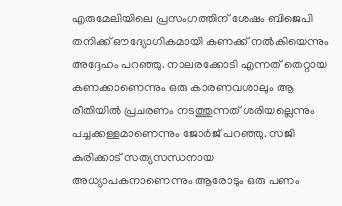എരുമേലിയിലെ പ്രസംഗത്തിന് ശേഷം ബിജെപി തനിക്ക് ഔദ്യോഗികമായി കണക്ക് നല്‍കിയെന്നും അദ്ദേഹം പറഞ്ഞു. നാലരക്കോടി എന്നത് തെറ്റായ കണക്കാണെന്നും ഒരു കാരണവശാലും ആ രീതിയില്‍ പ്രചരണം നടത്തുന്നത് ശരിയല്ലെന്നും പച്ചക്കള്ളമാണെന്നും ജോര്‍ജ് പറഞ്ഞു. സജി കുരിക്കാട് സത്യസന്ധനായ അധ്യാപകനാണെന്നും ആരോടും ഒരു പണം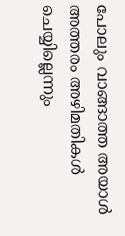പോലും വാങ്ങാത്ത അയാൾ അത്തരം അഴിമതികൾ ചെയ്യില്ലെന്നും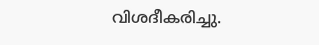വിശദീകരിച്ചു.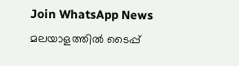Join WhatsApp News
മലയാളത്തില്‍ ടൈപ്പ്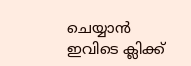ചെയ്യാന്‍ ഇവിടെ ക്ലിക്ക്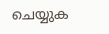ചെയ്യുക